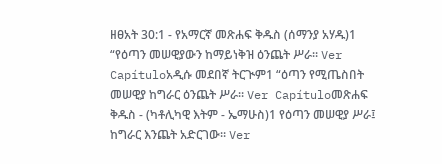ዘፀአት 30:1 - የአማርኛ መጽሐፍ ቅዱስ (ሰማንያ አሃዱ)1 “የዕጣን መሠዊያውን ከማይነቅዝ ዕንጨት ሥራ። Ver Capítuloአዲሱ መደበኛ ትርጒም1 “ዕጣን የሚጤስበት መሠዊያ ከግራር ዕንጨት ሥራ። Ver Capítuloመጽሐፍ ቅዱስ - (ካቶሊካዊ እትም - ኤማሁስ)1 የዕጣን መሠዊያ ሥራ፤ ከግራር እንጨት አድርገው። Ver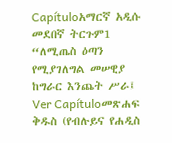Capítuloአማርኛ አዲሱ መደበኛ ትርጉም1 “ለሚጤስ ዕጣን የሚያገለግል መሠዊያ ከግራር እንጨት ሥራ፤ Ver Capítuloመጽሐፍ ቅዱስ (የብሉይና የሐዲስ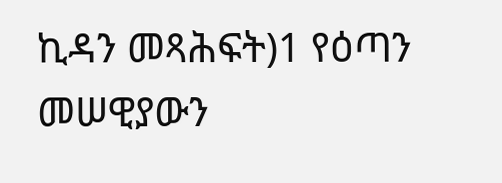ኪዳን መጻሕፍት)1 የዕጣን መሠዊያውን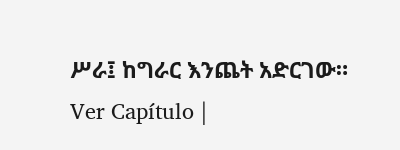ሥራ፤ ከግራር እንጨት አድርገው። Ver Capítulo |